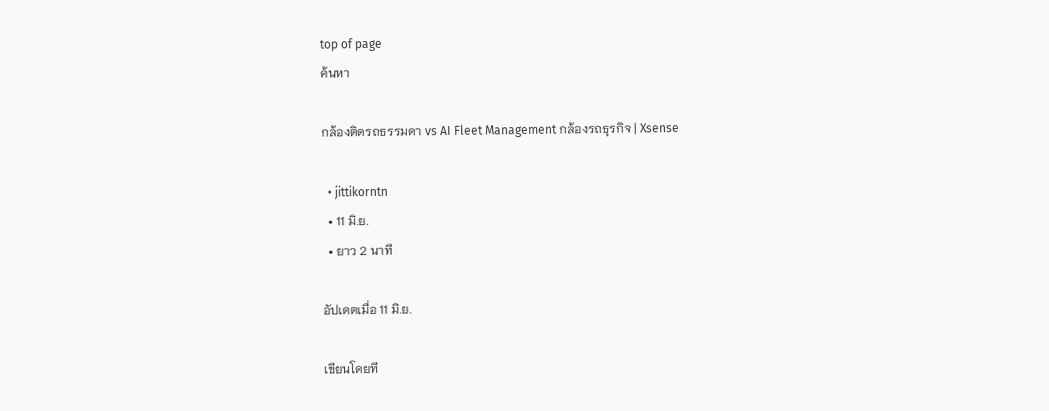top of page
ค้นหา

กล้องติดรถธรรมดา vs AI Fleet Management กล้องรถธุรกิจ | Xsense

  • jittikorntn
  • 11 มิ.ย.
  • ยาว 2 นาที

อัปเดตเมื่อ 11 มิ.ย.

เขียนโดยที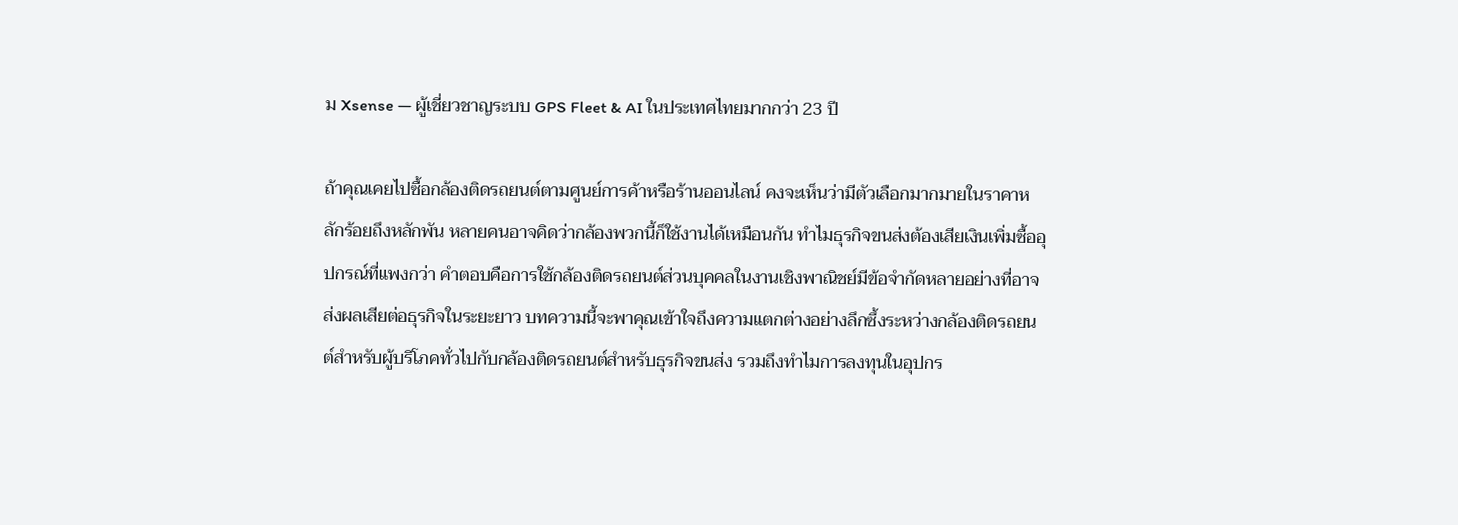ม Xsense — ผู้เชี่ยวชาญระบบ GPS Fleet & AI ในประเทศไทยมากกว่า 23 ปี

ถ้าคุณเคยไปซื้อกล้องติดรถยนต์ตามศูนย์การค้าหรือร้านออนไลน์ คงจะเห็นว่ามีตัวเลือกมากมายในราคาหลักร้อยถึงหลักพัน หลายคนอาจคิดว่ากล้องพวกนี้ก็ใช้งานได้เหมือนกัน ทำไมธุรกิจขนส่งต้องเสียเงินเพิ่มซื้ออุปกรณ์ที่แพงกว่า คำตอบคือการใช้กล้องติดรถยนต์ส่วนบุคคลในงานเชิงพาณิชย์มีข้อจำกัดหลายอย่างที่อาจส่งผลเสียต่อธุรกิจในระยะยาว บทความนี้จะพาคุณเข้าใจถึงความแตกต่างอย่างลึกซึ้งระหว่างกล้องติดรถยนต์สำหรับผู้บริโภคทั่วไปกับกล้องติดรถยนต์สำหรับธุรกิจขนส่ง รวมถึงทำไมการลงทุนในอุปกร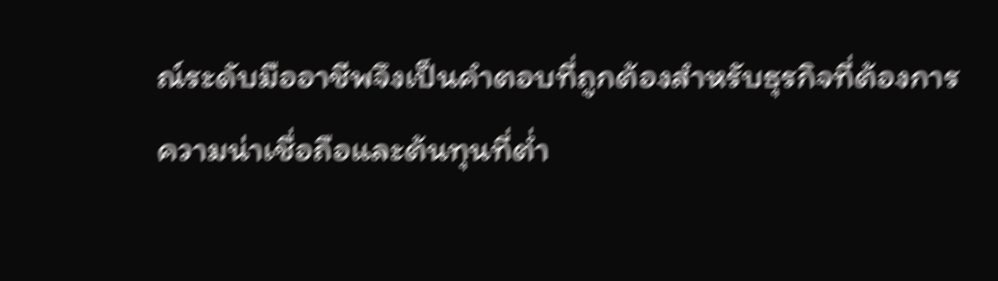ณ์ระดับมืออาชีพจึงเป็นคำตอบที่ถูกต้องสำหรับธุรกิจที่ต้องการความน่าเชื่อถือและต้นทุนที่ต่ำ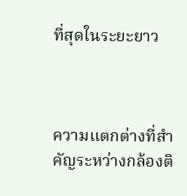ที่สุดในระยะยาว



ความแตกต่างที่สำคัญระหว่างกล้องติ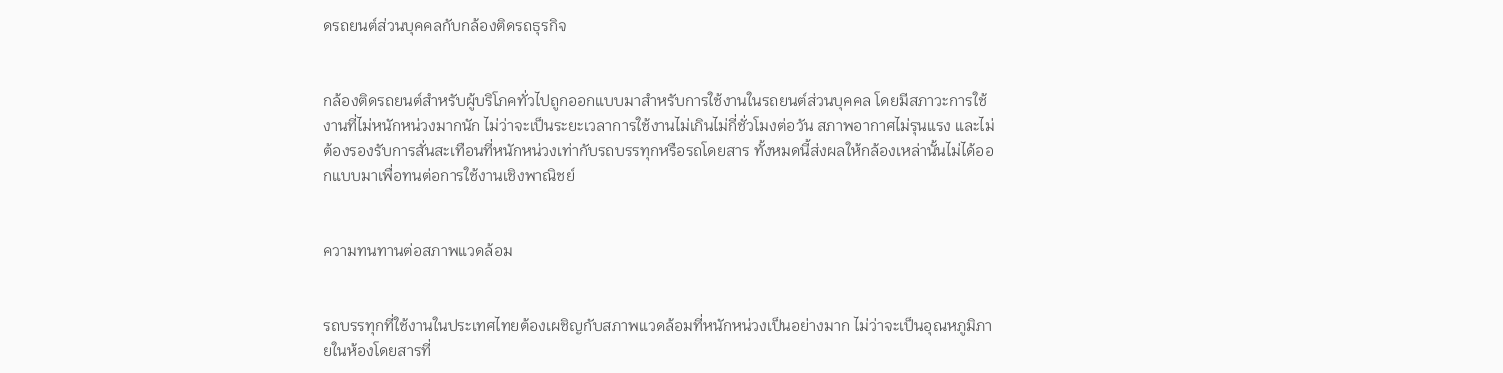ดรถยนต์ส่วนบุคคลกับกล้องติดรถธุรกิจ


กล้องติดรถยนต์สำหรับผู้บริโภคทั่วไปถูกออกแบบมาสำหรับการใช้งานในรถยนต์ส่วนบุคคล โดยมีสภาวะการใช้งานที่ไม่หนักหน่วงมากนัก ไม่ว่าจะเป็นระยะเวลาการใช้งานไม่เกินไม่กี่ชั่วโมงต่อวัน สภาพอากาศไม่รุนแรง และไม่ต้องรองรับการสั่นสะเทือนที่หนักหน่วงเท่ากับรถบรรทุกหรือรถโดยสาร ทั้งหมดนี้ส่งผลให้กล้องเหล่านั้นไม่ได้ออกแบบมาเพื่อทนต่อการใช้งานเชิงพาณิชย์


ความทนทานต่อสภาพแวดล้อม


รถบรรทุกที่ใช้งานในประเทศไทยต้องเผชิญกับสภาพแวดล้อมที่หนักหน่วงเป็นอย่างมาก ไม่ว่าจะเป็นอุณหภูมิภายในห้องโดยสารที่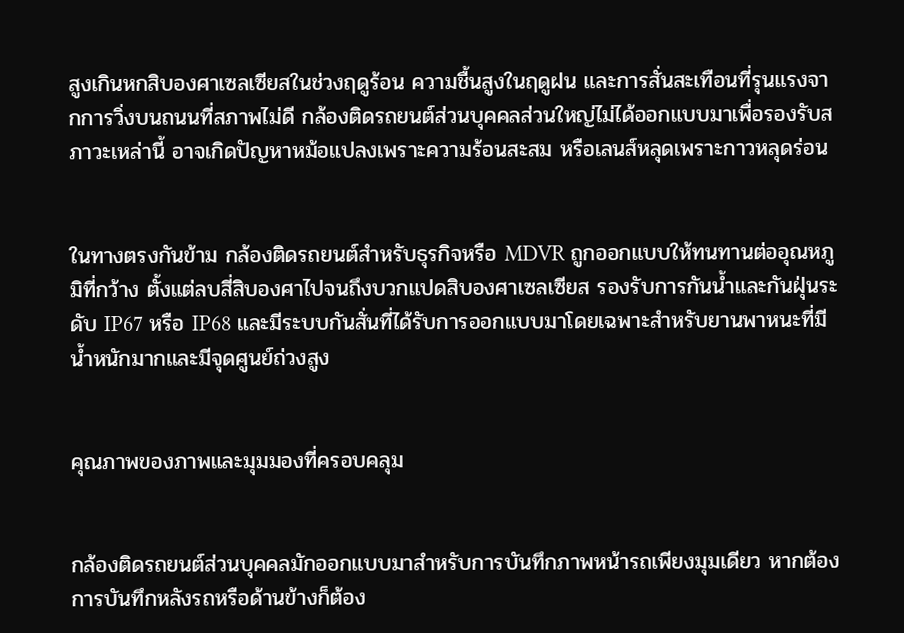สูงเกินหกสิบองศาเซลเซียสในช่วงฤดูร้อน ความชื้นสูงในฤดูฝน และการสั่นสะเทือนที่รุนแรงจากการวิ่งบนถนนที่สภาพไม่ดี กล้องติดรถยนต์ส่วนบุคคลส่วนใหญ่ไม่ได้ออกแบบมาเพื่อรองรับสภาวะเหล่านี้ อาจเกิดปัญหาหม้อแปลงเพราะความร้อนสะสม หรือเลนส์หลุดเพราะกาวหลุดร่อน


ในทางตรงกันข้าม กล้องติดรถยนต์สำหรับธุรกิจหรือ MDVR ถูกออกแบบให้ทนทานต่ออุณหภูมิที่กว้าง ตั้งแต่ลบสี่สิบองศาไปจนถึงบวกแปดสิบองศาเซลเซียส รองรับการกันน้ำและกันฝุ่นระดับ IP67 หรือ IP68 และมีระบบกันสั่นที่ได้รับการออกแบบมาโดยเฉพาะสำหรับยานพาหนะที่มีน้ำหนักมากและมีจุดศูนย์ถ่วงสูง


คุณภาพของภาพและมุมมองที่ครอบคลุม


กล้องติดรถยนต์ส่วนบุคคลมักออกแบบมาสำหรับการบันทึกภาพหน้ารถเพียงมุมเดียว หากต้องการบันทึกหลังรถหรือด้านข้างก็ต้อง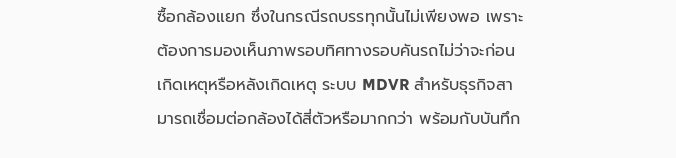ซื้อกล้องแยก ซึ่งในกรณีรถบรรทุกนั้นไม่เพียงพอ เพราะต้องการมองเห็นภาพรอบทิศทางรอบคันรถไม่ว่าจะก่อนเกิดเหตุหรือหลังเกิดเหตุ ระบบ MDVR สำหรับธุรกิจสามารถเชื่อมต่อกล้องได้สี่ตัวหรือมากกว่า พร้อมกับบันทึก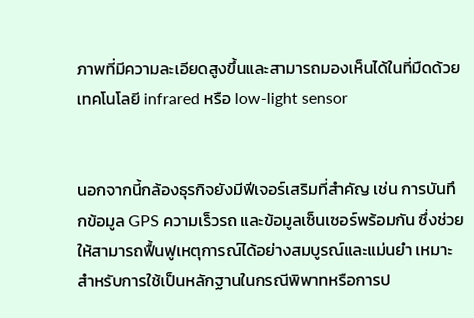ภาพที่มีความละเอียดสูงขึ้นและสามารถมองเห็นได้ในที่มืดด้วยเทคโนโลยี infrared หรือ low-light sensor


นอกจากนี้กล้องธุรกิจยังมีฟีเจอร์เสริมที่สำคัญ เช่น การบันทึกข้อมูล GPS ความเร็วรถ และข้อมูลเซ็นเซอร์พร้อมกัน ซึ่งช่วยให้สามารถฟื้นฟูเหตุการณ์ได้อย่างสมบูรณ์และแม่นยำ เหมาะสำหรับการใช้เป็นหลักฐานในกรณีพิพาทหรือการป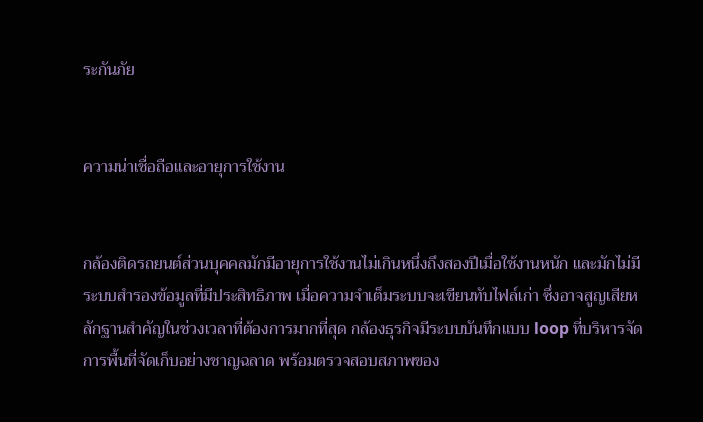ระกันภัย


ความน่าเชื่อถือและอายุการใช้งาน


กล้องติดรถยนต์ส่วนบุคคลมักมีอายุการใช้งานไม่เกินหนึ่งถึงสองปีเมื่อใช้งานหนัก และมักไม่มีระบบสำรองข้อมูลที่มีประสิทธิภาพ เมื่อความจำเต็มระบบจะเขียนทับไฟล์เก่า ซึ่งอาจสูญเสียหลักฐานสำคัญในช่วงเวลาที่ต้องการมากที่สุด กล้องธุรกิจมีระบบบันทึกแบบ loop ที่บริหารจัดการพื้นที่จัดเก็บอย่างชาญฉลาด พร้อมตรวจสอบสภาพของ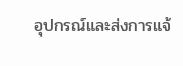อุปกรณ์และส่งการแจ้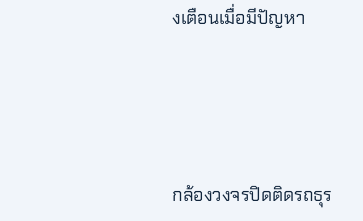งเตือนเมื่อมีปัญหา




กล้องวงจรปิดติดรถธุร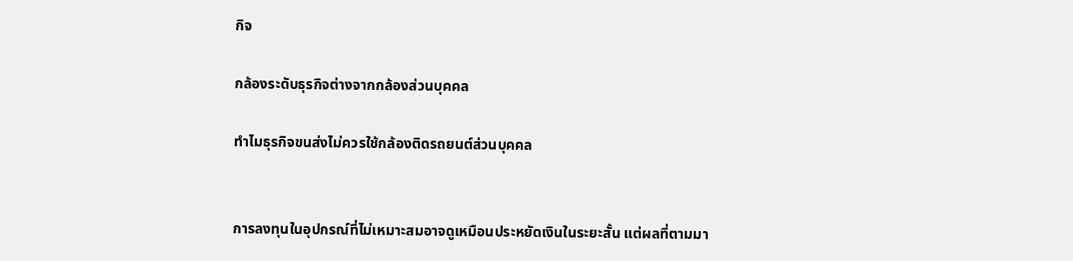กิจ

กล้องระดับธุรกิจต่างจากกล้องส่วนบุคคล

ทำไมธุรกิจขนส่งไม่ควรใช้กล้องติดรถยนต์ส่วนบุคคล


การลงทุนในอุปกรณ์ที่ไม่เหมาะสมอาจดูเหมือนประหยัดเงินในระยะสั้น แต่ผลที่ตามมา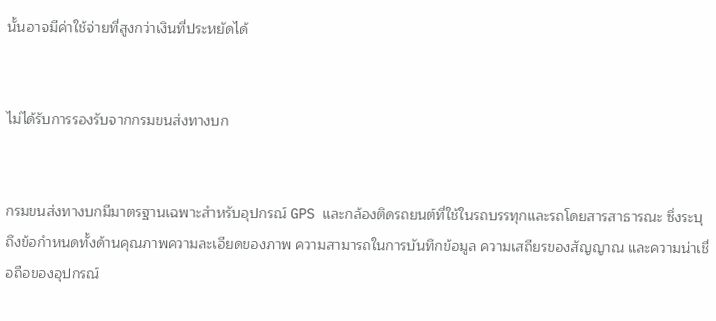นั้นอาจมีค่าใช้จ่ายที่สูงกว่าเงินที่ประหยัดได้


ไม่ได้รับการรองรับจากกรมขนส่งทางบก


กรมขนส่งทางบกมีมาตรฐานเฉพาะสำหรับอุปกรณ์ GPS และกล้องติดรถยนต์ที่ใช้ในรถบรรทุกและรถโดยสารสาธารณะ ซึ่งระบุถึงข้อกำหนดทั้งด้านคุณภาพความละเอียดของภาพ ความสามารถในการบันทึกข้อมูล ความเสถียรของสัญญาณ และความน่าเชื่อถือของอุปกรณ์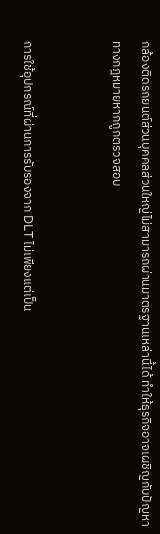กล้องติดรถยนต์ส่วนบุคคลส่วนใหญ่ไม่สามารถผ่านมาตรฐานเหล่านี้ได้ ทำให้ธุรกิจอาจเผชิญกับปัญหาทางกฎหมายหากถูกตรวจสอบ


การใช้อุปกรณ์ที่ผ่านการรับรองจาก DLT ไม่เพียงแต่เป็น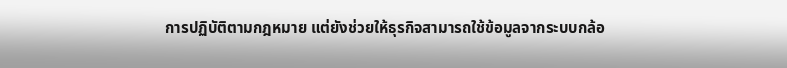การปฏิบัติตามกฎหมาย แต่ยังช่วยให้ธุรกิจสามารถใช้ข้อมูลจากระบบกล้อ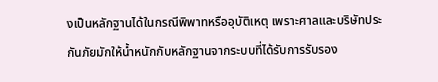งเป็นหลักฐานได้ในกรณีพิพาทหรืออุบัติเหตุ เพราะศาลและบริษัทประกันภัยมักให้น้ำหนักกับหลักฐานจากระบบที่ได้รับการรับรอง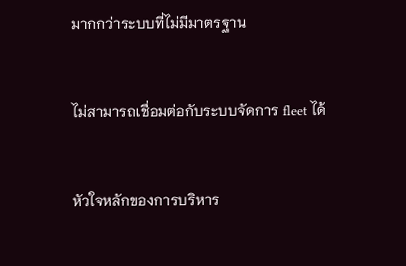มากกว่าระบบที่ไม่มีมาตรฐาน


ไม่สามารถเชื่อมต่อกับระบบจัดการ fleet ได้


หัวใจหลักของการบริหาร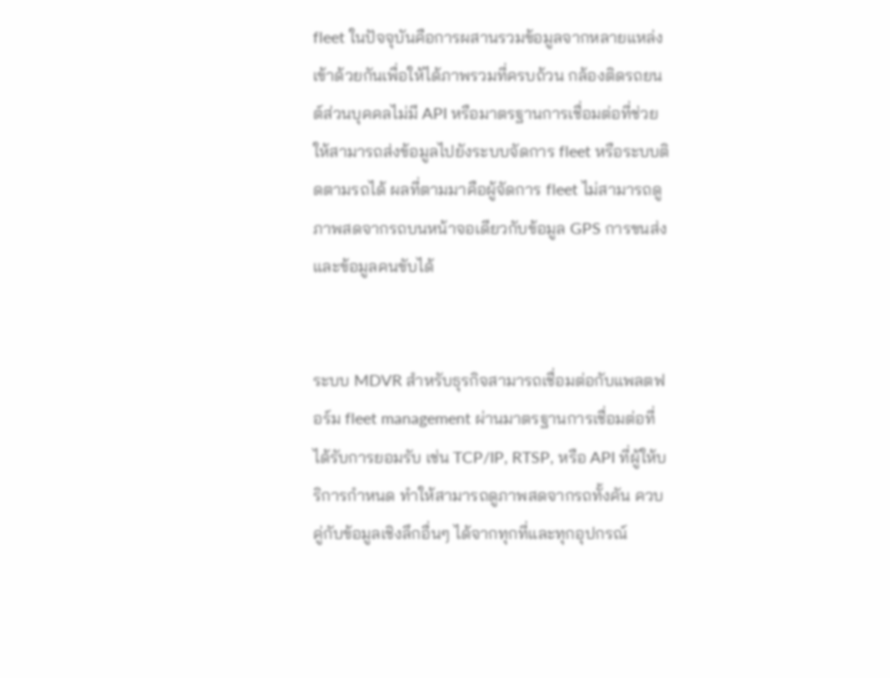fleet ในปัจจุบันคือการผสานรวมข้อมูลจากหลายแหล่งเข้าด้วยกันเพื่อให้ได้ภาพรวมที่ครบถ้วน กล้องติดรถยนต์ส่วนบุคคลไม่มี API หรือมาตรฐานการเชื่อมต่อที่ช่วยให้สามารถส่งข้อมูลไปยังระบบจัดการ fleet หรือระบบติดตามรถได้ ผลที่ตามมาคือผู้จัดการ fleet ไม่สามารถดูภาพสดจากรถบนหน้าจอเดียวกับข้อมูล GPS การขนส่ง และข้อมูลคนขับได้


ระบบ MDVR สำหรับธุรกิจสามารถเชื่อมต่อกับแพลตฟอร์ม fleet management ผ่านมาตรฐานการเชื่อมต่อที่ได้รับการยอมรับ เช่น TCP/IP, RTSP, หรือ API ที่ผู้ให้บริการกำหนด ทำให้สามารถดูภาพสดจากรถทั้งคัน ควบคู่กับข้อมูลเชิงลึกอื่นๆ ได้จากทุกที่และทุกอุปกรณ์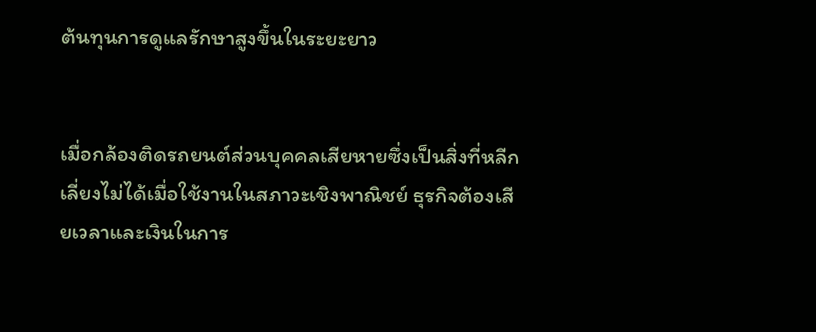ต้นทุนการดูแลรักษาสูงขึ้นในระยะยาว


เมื่อกล้องติดรถยนต์ส่วนบุคคลเสียหายซึ่งเป็นสิ่งที่หลีกเลี่ยงไม่ได้เมื่อใช้งานในสภาวะเชิงพาณิชย์ ธุรกิจต้องเสียเวลาและเงินในการ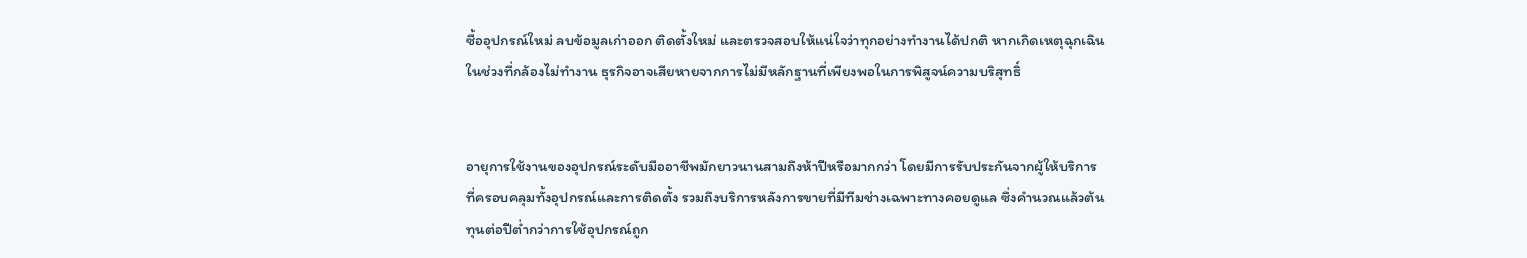ซื้ออุปกรณ์ใหม่ ลบข้อมูลเก่าออก ติดตั้งใหม่ และตรวจสอบให้แน่ใจว่าทุกอย่างทำงานได้ปกติ หากเกิดเหตุฉุกเฉินในช่วงที่กล้องไม่ทำงาน ธุรกิจอาจเสียหายจากการไม่มีหลักฐานที่เพียงพอในการพิสูจน์ความบริสุทธิ์


อายุการใช้งานของอุปกรณ์ระดับมืออาชีพมักยาวนานสามถึงห้าปีหรือมากกว่า โดยมีการรับประกันจากผู้ให้บริการที่ครอบคลุมทั้งอุปกรณ์และการติดตั้ง รวมถึงบริการหลังการขายที่มีทีมช่างเฉพาะทางคอยดูแล ซึ่งคำนวณแล้วต้นทุนต่อปีต่ำกว่าการใช้อุปกรณ์ถูก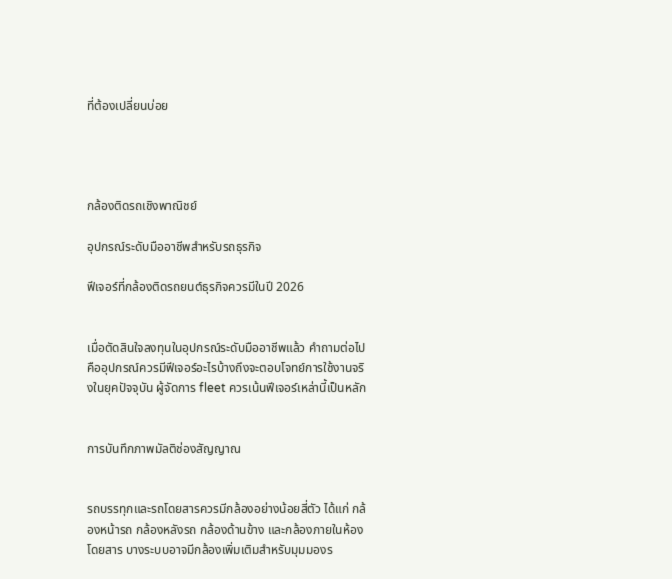ที่ต้องเปลี่ยนบ่อย




กล้องติดรถเชิงพาณิชย์

อุปกรณ์ระดับมืออาชีพสำหรับรถธุรกิจ

ฟีเจอร์ที่กล้องติดรถยนต์ธุรกิจควรมีในปี 2026


เมื่อตัดสินใจลงทุนในอุปกรณ์ระดับมืออาชีพแล้ว คำถามต่อไปคืออุปกรณ์ควรมีฟีเจอร์อะไรบ้างถึงจะตอบโจทย์การใช้งานจริงในยุคปัจจุบัน ผู้จัดการ fleet ควรเน้นฟีเจอร์เหล่านี้เป็นหลัก


การบันทึกภาพมัลติช่องสัญญาณ


รถบรรทุกและรถโดยสารควรมีกล้องอย่างน้อยสี่ตัว ได้แก่ กล้องหน้ารถ กล้องหลังรถ กล้องด้านข้าง และกล้องภายในห้องโดยสาร บางระบบอาจมีกล้องเพิ่มเติมสำหรับมุมมองร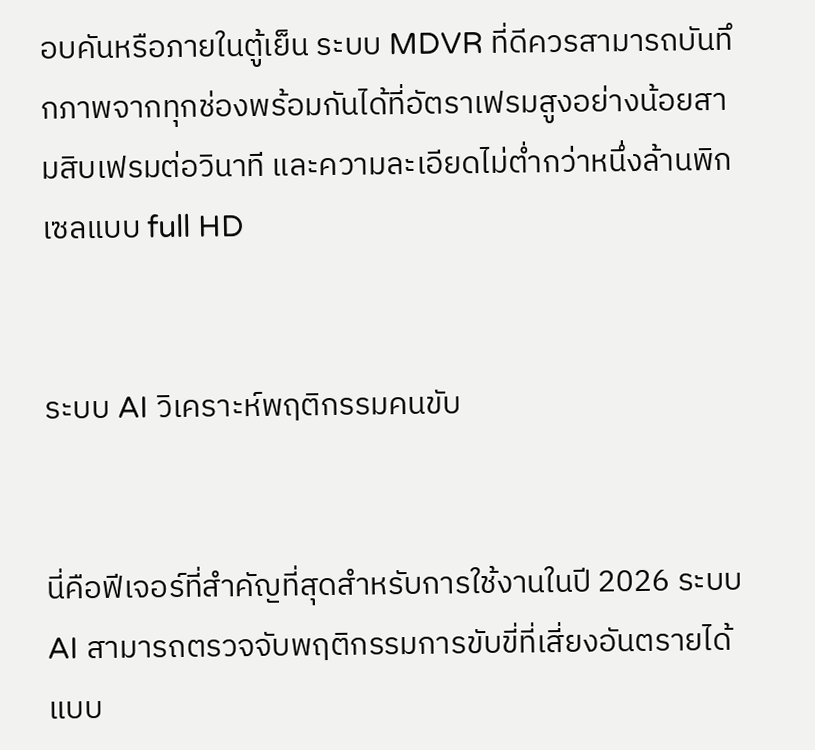อบคันหรือภายในตู้เย็น ระบบ MDVR ที่ดีควรสามารถบันทึกภาพจากทุกช่องพร้อมกันได้ที่อัตราเฟรมสูงอย่างน้อยสามสิบเฟรมต่อวินาที และความละเอียดไม่ต่ำกว่าหนึ่งล้านพิกเซลแบบ full HD


ระบบ AI วิเคราะห์พฤติกรรมคนขับ


นี่คือฟีเจอร์ที่สำคัญที่สุดสำหรับการใช้งานในปี 2026 ระบบ AI สามารถตรวจจับพฤติกรรมการขับขี่ที่เสี่ยงอันตรายได้แบบ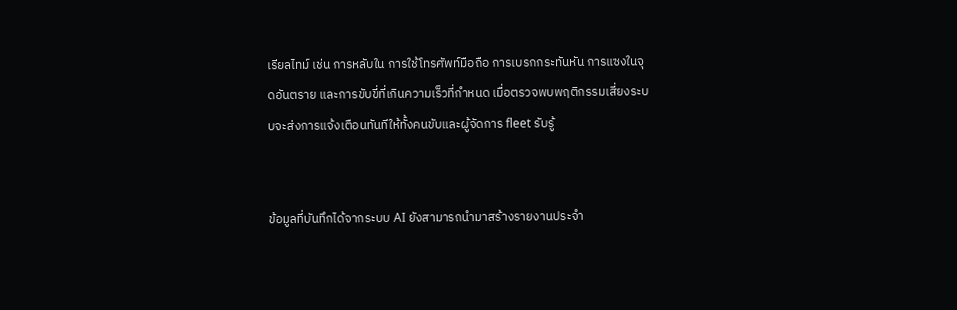เรียลไทม์ เช่น การหลับใน การใช้โทรศัพท์มือถือ การเบรกกระทันหัน การแซงในจุดอันตราย และการขับขี่ที่เกินความเร็วที่กำหนด เมื่อตรวจพบพฤติกรรมเสี่ยงระบบจะส่งการแจ้งเตือนทันทีให้ทั้งคนขับและผู้จัดการ fleet รับรู้


ข้อมูลที่บันทึกได้จากระบบ AI ยังสามารถนำมาสร้างรายงานประจำ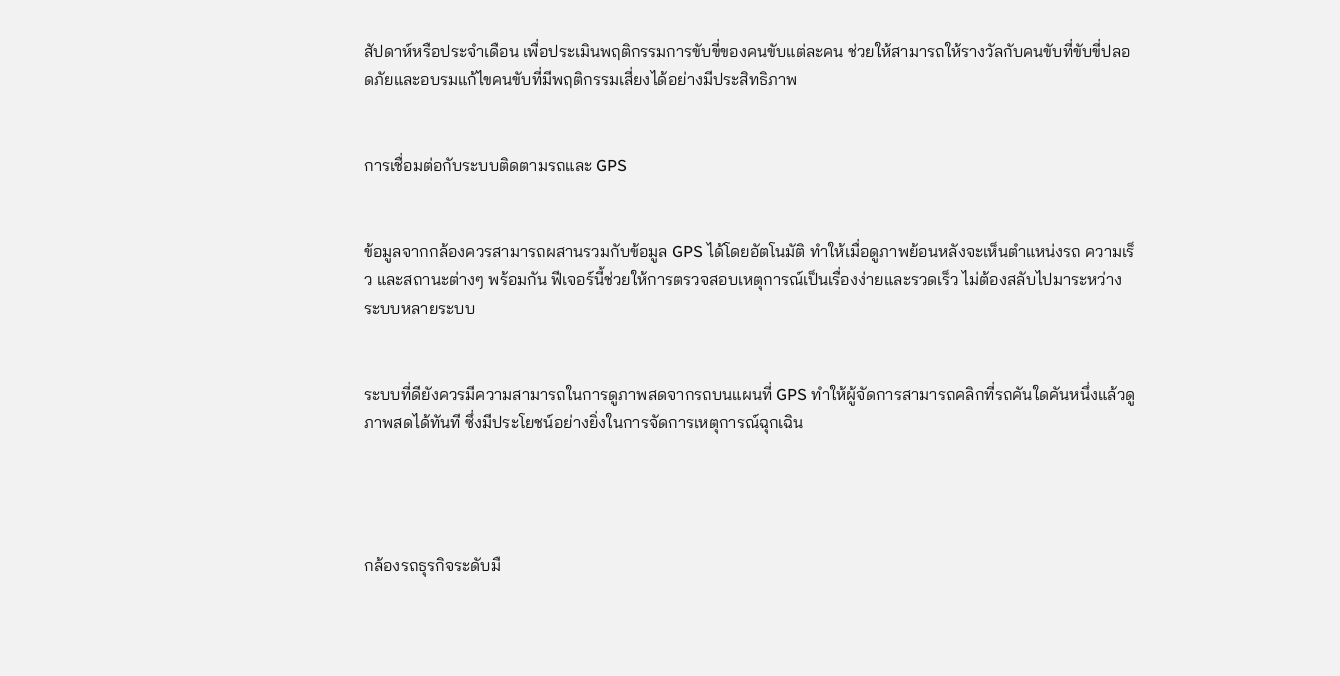สัปดาห์หรือประจำเดือน เพื่อประเมินพฤติกรรมการขับขี่ของคนขับแต่ละคน ช่วยให้สามารถให้รางวัลกับคนขับที่ขับขี่ปลอดภัยและอบรมแก้ไขคนขับที่มีพฤติกรรมเสี่ยงได้อย่างมีประสิทธิภาพ


การเชื่อมต่อกับระบบติดตามรถและ GPS


ข้อมูลจากกล้องควรสามารถผสานรวมกับข้อมูล GPS ได้โดยอัตโนมัติ ทำให้เมื่อดูภาพย้อนหลังจะเห็นตำแหน่งรถ ความเร็ว และสถานะต่างๆ พร้อมกัน ฟีเจอร์นี้ช่วยให้การตรวจสอบเหตุการณ์เป็นเรื่องง่ายและรวดเร็ว ไม่ต้องสลับไปมาระหว่างระบบหลายระบบ


ระบบที่ดียังควรมีความสามารถในการดูภาพสดจากรถบนแผนที่ GPS ทำให้ผู้จัดการสามารถคลิกที่รถคันใดคันหนึ่งแล้วดูภาพสดได้ทันที ซึ่งมีประโยชน์อย่างยิ่งในการจัดการเหตุการณ์ฉุกเฉิน




กล้องรถธุรกิจระดับมื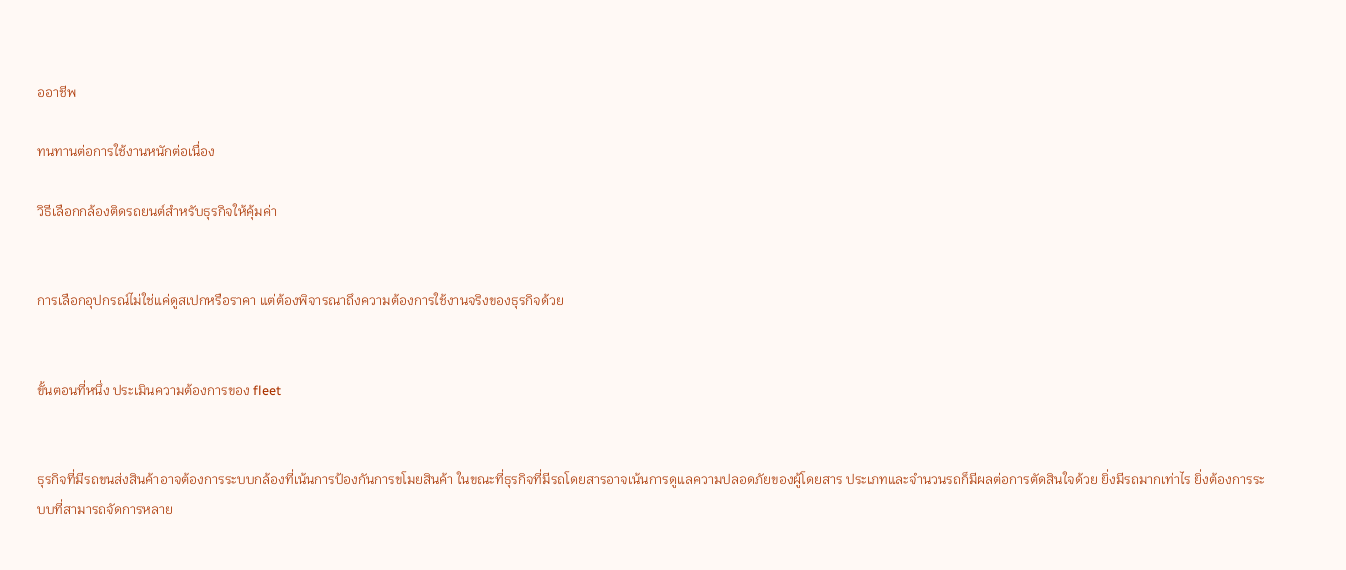ออาชีพ

ทนทานต่อการใช้งานหนักต่อเนื่อง

วิธีเลือกกล้องติดรถยนต์สำหรับธุรกิจให้คุ้มค่า


การเลือกอุปกรณ์ไม่ใช่แค่ดูสเปกหรือราคา แต่ต้องพิจารณาถึงความต้องการใช้งานจริงของธุรกิจด้วย


ขั้นตอนที่หนึ่ง ประเมินความต้องการของ fleet


ธุรกิจที่มีรถขนส่งสินค้าอาจต้องการระบบกล้องที่เน้นการป้องกันการขโมยสินค้า ในขณะที่ธุรกิจที่มีรถโดยสารอาจเน้นการดูแลความปลอดภัยของผู้โดยสาร ประเภทและจำนวนรถก็มีผลต่อการตัดสินใจด้วย ยิ่งมีรถมากเท่าไร ยิ่งต้องการระบบที่สามารถจัดการหลาย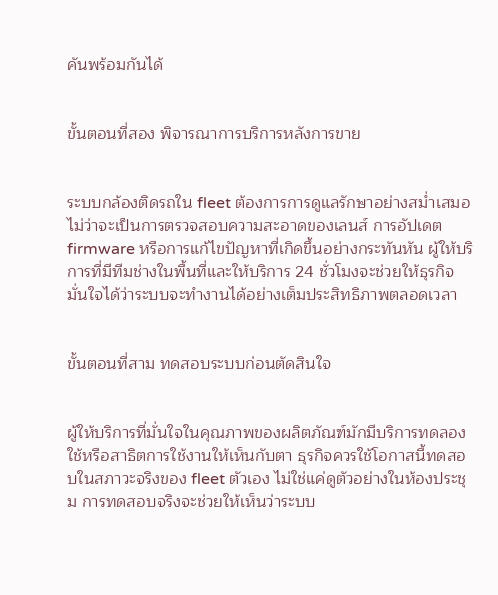คันพร้อมกันได้


ขั้นตอนที่สอง พิจารณาการบริการหลังการขาย


ระบบกล้องติดรถใน fleet ต้องการการดูแลรักษาอย่างสม่ำเสมอ ไม่ว่าจะเป็นการตรวจสอบความสะอาดของเลนส์ การอัปเดต firmware หรือการแก้ไขปัญหาที่เกิดขึ้นอย่างกระทันหัน ผู้ให้บริการที่มีทีมช่างในพื้นที่และให้บริการ 24 ชั่วโมงจะช่วยให้ธุรกิจมั่นใจได้ว่าระบบจะทำงานได้อย่างเต็มประสิทธิภาพตลอดเวลา


ขั้นตอนที่สาม ทดสอบระบบก่อนตัดสินใจ


ผู้ให้บริการที่มั่นใจในคุณภาพของผลิตภัณฑ์มักมีบริการทดลองใช้หรือสาธิตการใช้งานให้เห็นกับตา ธุรกิจควรใช้โอกาสนี้ทดสอบในสภาวะจริงของ fleet ตัวเอง ไม่ใช่แค่ดูตัวอย่างในห้องประชุม การทดสอบจริงจะช่วยให้เห็นว่าระบบ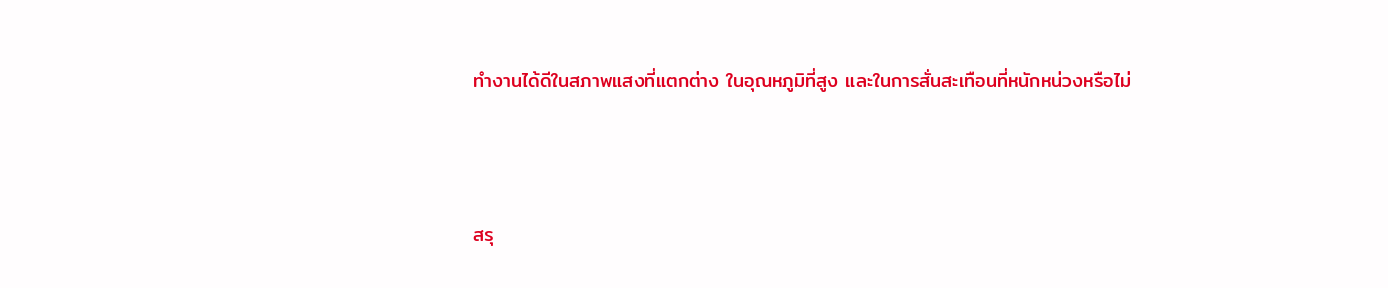ทำงานได้ดีในสภาพแสงที่แตกต่าง ในอุณหภูมิที่สูง และในการสั่นสะเทือนที่หนักหน่วงหรือไม่



สรุ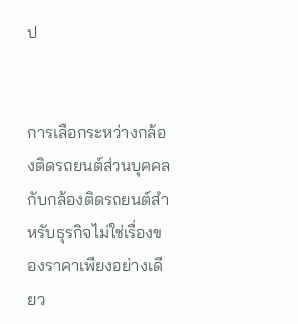ป


การเลือกระหว่างกล้องติดรถยนต์ส่วนบุคคลกับกล้องติดรถยนต์สำหรับธุรกิจไม่ใช่เรื่องของราคาเพียงอย่างเดียว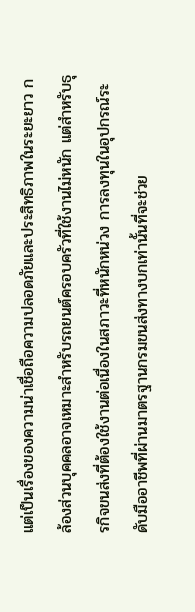แต่เป็นเรื่องของความน่าเชื่อถือความปลอดภัยและประสิทธิภาพในระยะยาว กล้องส่วนบุคคลอาจเหมาะสำหรับรถยนต์ครอบครัวที่ใช้งานไม่หนัก แต่สำหรับธุรกิจขนส่งที่ต้องใช้งานต่อเนื่องในสภาวะที่หนักหน่วง การลงทุนในอุปกรณ์ระดับมืออาชีพที่ผ่านมาตรฐานกรมขนส่งทางบกเท่านั้นที่จะช่วย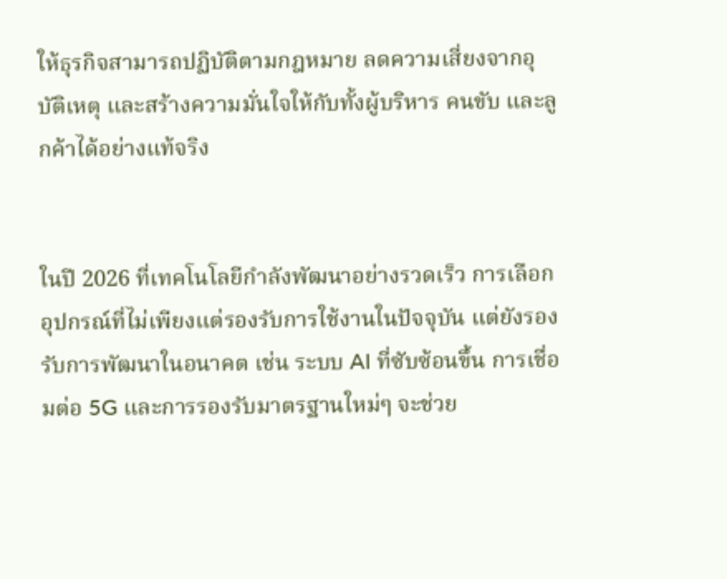ให้ธุรกิจสามารถปฏิบัติตามกฎหมาย ลดความเสี่ยงจากอุบัติเหตุ และสร้างความมั่นใจให้กับทั้งผู้บริหาร คนขับ และลูกค้าได้อย่างแท้จริง


ในปี 2026 ที่เทคโนโลยีกำลังพัฒนาอย่างรวดเร็ว การเลือกอุปกรณ์ที่ไม่เพียงแต่รองรับการใช้งานในปัจจุบัน แต่ยังรองรับการพัฒนาในอนาคต เช่น ระบบ AI ที่ซับซ้อนขึ้น การเชื่อมต่อ 5G และการรองรับมาตรฐานใหม่ๆ จะช่วย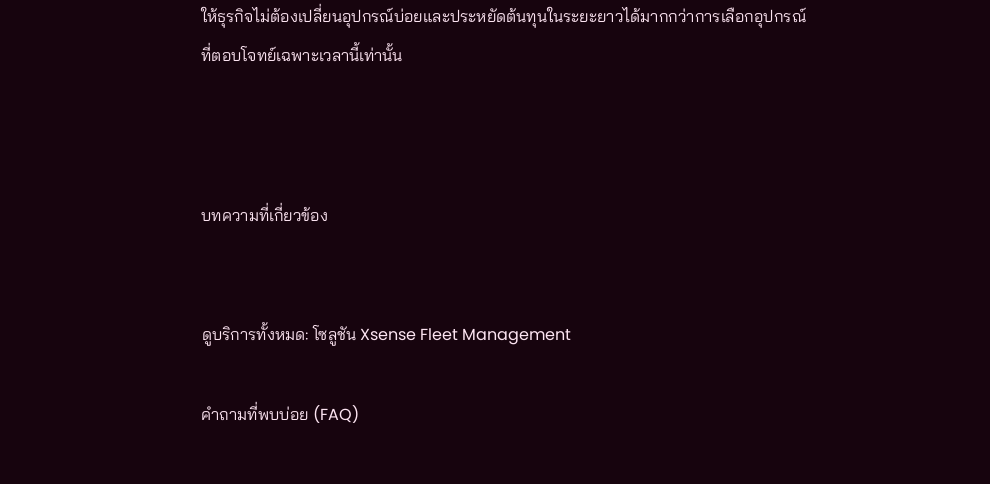ให้ธุรกิจไม่ต้องเปลี่ยนอุปกรณ์บ่อยและประหยัดต้นทุนในระยะยาวได้มากกว่าการเลือกอุปกรณ์ที่ตอบโจทย์เฉพาะเวลานี้เท่านั้น



บทความที่เกี่ยวข้อง


ดูบริการทั้งหมด: โซลูชัน Xsense Fleet Management

คำถามที่พบบ่อย (FAQ)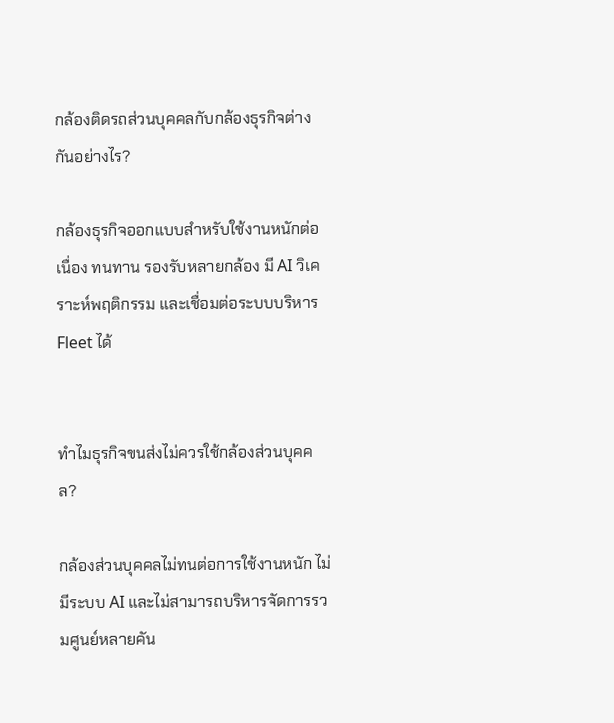กล้องติดรถส่วนบุคคลกับกล้องธุรกิจต่างกันอย่างไร?

กล้องธุรกิจออกแบบสำหรับใช้งานหนักต่อเนื่อง ทนทาน รองรับหลายกล้อง มี AI วิเคราะห์พฤติกรรม และเชื่อมต่อระบบบริหาร Fleet ได้


ทำไมธุรกิจขนส่งไม่ควรใช้กล้องส่วนบุคคล?

กล้องส่วนบุคคลไม่ทนต่อการใช้งานหนัก ไม่มีระบบ AI และไม่สามารถบริหารจัดการรวมศูนย์หลายคัน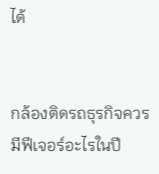ได้


กล้องติดรถธุรกิจควรมีฟีเจอร์อะไรในปี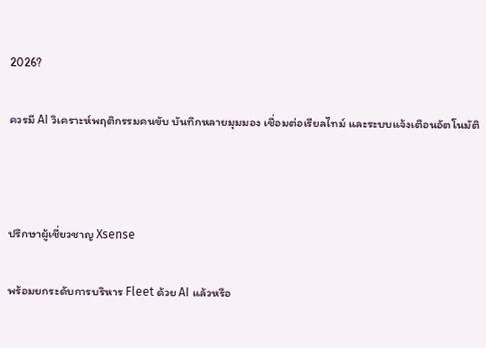2026?

ควรมี AI วิเคราะห์พฤติกรรมคนขับ บันทึกหลายมุมมอง เชื่อมต่อเรียลไทม์ และระบบแจ้งเตือนอัตโนมัติ



ปรึกษาผู้เชี่ยวชาญ Xsense

พร้อมยกระดับการบริหาร Fleet ด้วย AI แล้วหรือ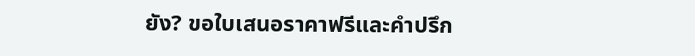ยัง? ขอใบเสนอราคาฟรีและคำปรึก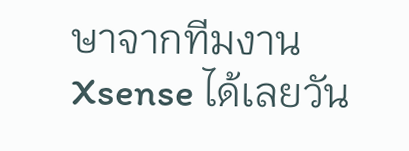ษาจากทีมงาน Xsense ได้เลยวัน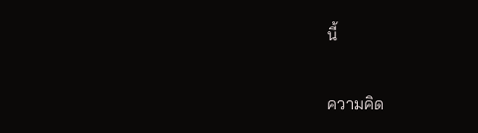นี้

ความคิด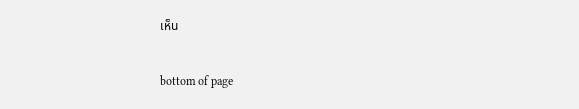เห็น


bottom of page